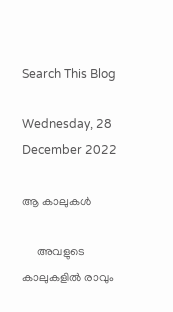Search This Blog

Wednesday, 28 December 2022

ആ കാലുകൾ

     അവളുടെ കാലുകളിൽ രാവും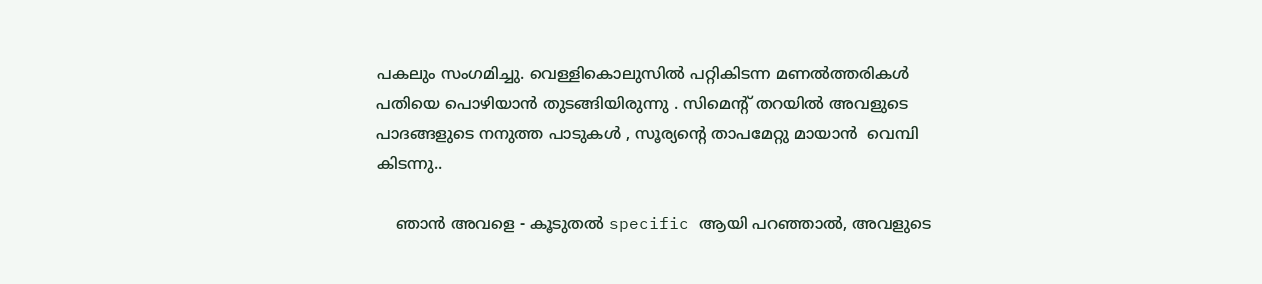പകലും സംഗമിച്ചു. വെള്ളികൊലുസിൽ പറ്റികിടന്ന മണൽത്തരികൾ പതിയെ പൊഴിയാൻ തുടങ്ങിയിരുന്നു . സിമെന്റ് തറയിൽ അവളുടെ പാദങ്ങളുടെ നനുത്ത പാടുകൾ , സൂര്യന്റെ താപമേറ്റു മായാൻ  വെമ്പി കിടന്നു..

    ഞാൻ അവളെ - കൂടുതൽ specific ആയി പറഞ്ഞാൽ, അവളുടെ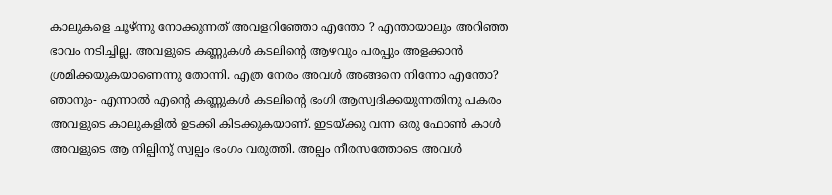കാലുകളെ ചൂഴ്ന്നു നോക്കുന്നത് അവളറിഞ്ഞോ എന്തോ ? എന്തായാലും അറിഞ്ഞ ഭാവം നടിച്ചില്ല. അവളുടെ കണ്ണുകൾ കടലിന്റെ ആഴവും പരപ്പും അളക്കാൻ ശ്രമിക്കയുകയാണെന്നു തോന്നി. എത്ര നേരം അവൾ അങ്ങനെ നിന്നോ എന്തോ? ഞാനും- എന്നാൽ എന്റെ കണ്ണുകൾ കടലിന്റെ ഭംഗി ആസ്വദിക്കയുന്നതിനു പകരം അവളുടെ കാലുകളിൽ ഉടക്കി കിടക്കുകയാണ്. ഇടയ്ക്കു വന്ന ഒരു ഫോൺ കാൾ അവളുടെ ആ നില്പിനു് സ്വല്പം ഭംഗം വരുത്തി. അല്പം നീരസത്തോടെ അവൾ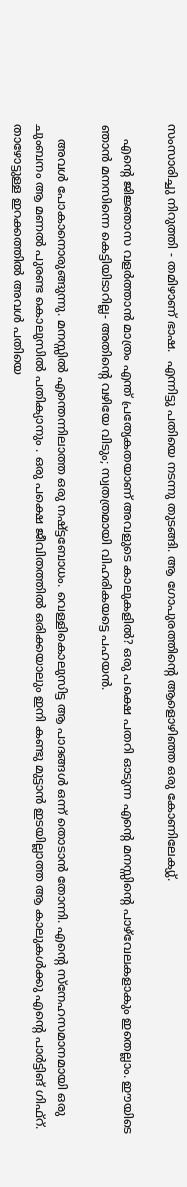സംസാരിച്ചു നിറുത്തി - തമിഴാണ് ഭാഷ.  എന്നിട്ടു പതിയെ നടന്നു തുടങ്ങി. ആ ഗോപുരത്തിന്റെ ആളൊഴിഞ്ഞ ഒരു കോണിലേക്യു്.

    എന്റെ ജിജ്ഞാസ വളർത്താൻ മാത്രം എന്ത് പ്രത്യേകതയാണ് അവളുടെ കാലുകളിൽ? ഒരു പക്ഷെ പതറി ഓടുന്ന എന്റെ മനസ്സിന്റെ പാഴ്‌വേലകളാകും ഇതെല്ലാം. ഈയിടെ ഞാൻ മനസിന്നെ കെട്ടിയിടാറില്ല- അതിന്റെ വഴിയേ വിടും; സ്വതത്രമായി വിഹരികയട്ടെ പഹയൻ.

    അവൾ പോകാനൊരുങ്ങുന്നു. മനസ്സിൽ എന്തെന്നിലാത്ത ഒരു നഷ്ട്ടബോധം. വെള്ളികൊലുസിട്ട ആ പാദങ്ങൾ ഒന്ന് തൊടാൻ തോന്നി. എന്റെ സ്നേഹസമാനമായി ഒരു ചുംബനം ആ മണൽ പുരണ്ട കൊലുസിൽ പതിക്യാനും . ഒരു പക്ഷെ ജീവിതത്തിൽ ഒരിക്കയാലും ഇനി കണ്ടു മുട്ടാൻ ഇടയില്ലാത്ത ആ കാലുകൾക്കു എന്റെ പാർട്ടിങ് ഗിഫ്റ്. താഴോട്ടുള്ള ഇറക്കത്തിൽ അവൾ പതിയെ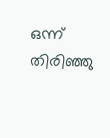ഒന്ന് തിരിഞ്ഞു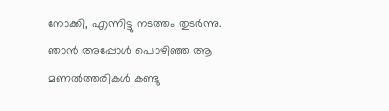നോക്കി, എന്നിട്ടു നടത്തം തുടർന്നു. ഞാൻ അപ്പോൾ പൊഴിഞ്ഞ ആ മണൽത്തരികൾ കണ്ടു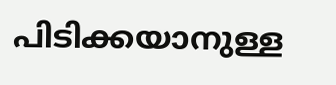പിടിക്കയാനുള്ള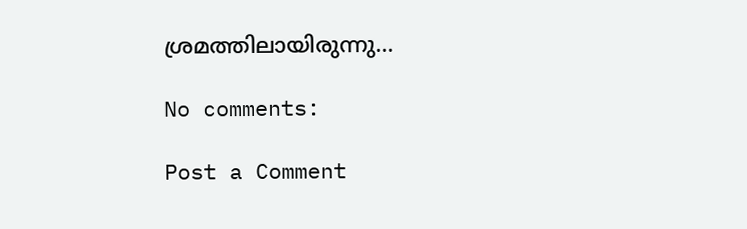ശ്രമത്തിലായിരുന്നു...

No comments:

Post a Comment